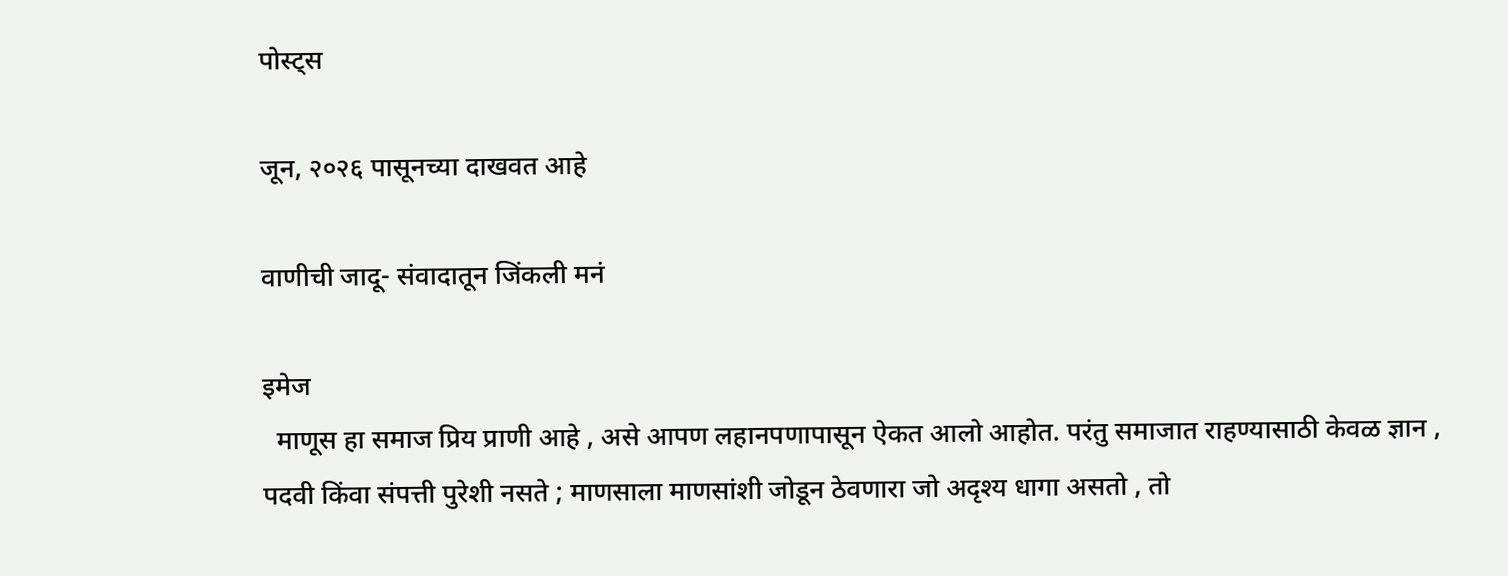पोस्ट्स

जून, २०२६ पासूनच्या दाखवत आहे

वाणीची जादू- संवादातून जिंकली मनं

इमेज
  माणूस हा समाज प्रिय प्राणी आहे , असे आपण लहानपणापासून ऐकत आलो आहोत. परंतु समाजात राहण्यासाठी केवळ ज्ञान , पदवी किंवा संपत्ती पुरेशी नसते ; माणसाला माणसांशी जोडून ठेवणारा जो अदृश्य धागा असतो , तो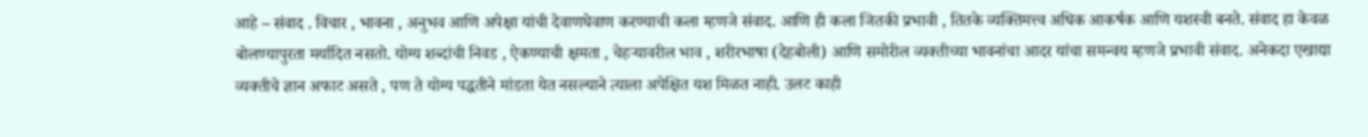आहे – संवाद . विचार , भावना , अनुभव आणि अपेक्षा यांची देवाणघेवाण करण्याची कला म्हणजे संवाद. आणि ही कला जितकी प्रभावी , तितके व्यक्तिमत्त्व अधिक आकर्षक आणि यशस्वी बनते. संवाद हा केवळ बोलण्यापुरता मर्यादित नसतो. योग्य शब्दांची निवड , ऐकण्याची क्षमता , चेहऱ्यावरील भाव , शरीरभाषा (देहबोली) आणि समोरील व्यक्तीच्या भावनांचा आदर यांचा समन्वय म्हणजे प्रभावी संवाद. अनेकदा एखाद्या व्यक्तीचे ज्ञान अफाट असते , पण ते योग्य पद्धतीने मांडता येत नसल्याने त्याला अपेक्षित यश मिळत नाही. उलट काही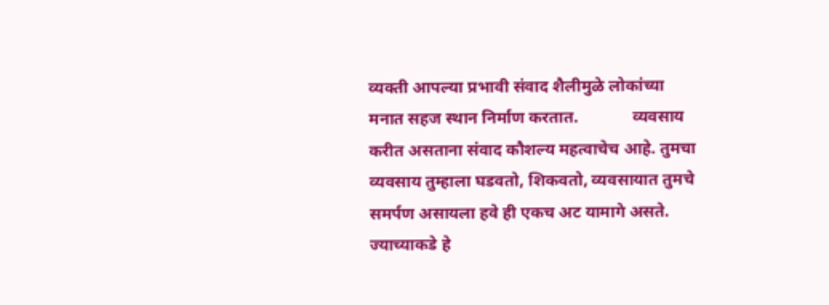व्यक्ती आपल्या प्रभावी संवाद शैलीमुळे लोकांच्या मनात सहज स्थान निर्माण करतात.             व्यवसाय करीत असताना संवाद कौशल्य महत्वाचेच आहे. तुमचा व्यवसाय तुम्हाला घडवतो, शिकवतो, व्यवसायात तुमचे समर्पण असायला हवे ही एकच अट यामागे असते. ज्याच्याकडे हे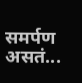समर्पण असतं...